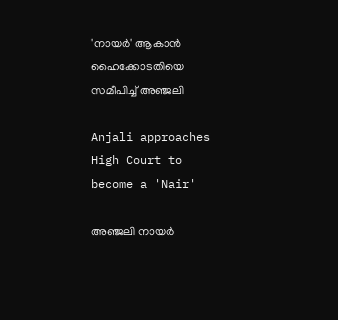'നായർ' ആകാൻ ഹൈക്കോടതിയെ സമീപിച്ച് അഞ്ജലി

Anjali approaches High Court to become a 'Nair'

അഞ്ജലി നായർ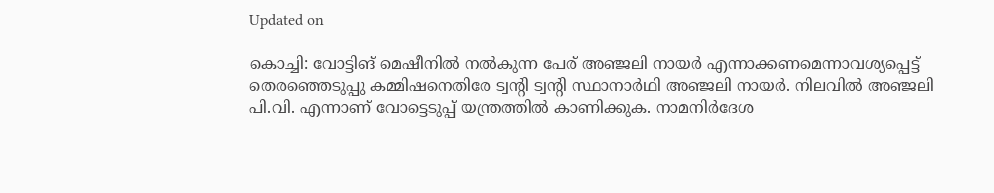Updated on

കൊച്ചി: വോട്ടിങ് മെഷീനിൽ നൽകുന്ന പേര് അഞ്ജലി നായർ എന്നാക്കണമെന്നാവശ്യപ്പെട്ട് തെരഞ്ഞെടുപ്പു കമ്മിഷനെതിരേ ട്വന്‍റി ട്വന്‍റി സ്ഥാനാർഥി അഞ്ജലി നായർ. നിലവിൽ അഞ്ജലി പി.വി. എന്നാണ് വോട്ടെടുപ്പ് യന്ത്രത്തിൽ കാണിക്കുക. നാമനിർദേശ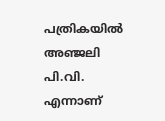പത്രികയിൽ അഞ്ജലി പി.വി. എന്നാണ്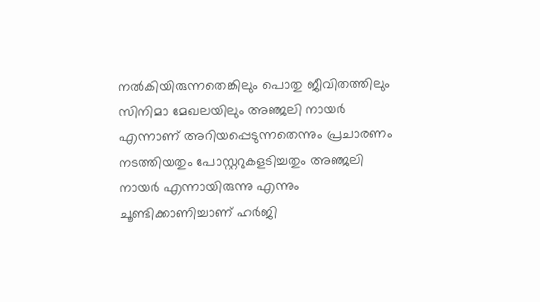നൽകിയിരുന്നതെങ്കിലും പൊതു ജീവിതത്തിലും സിനിമാ മേഖലയിലും അഞ്ജലി നായർ എന്നാണ് അറിയപ്പെടുന്നതെന്നും പ്രചാരണം നടത്തിയതും പോസ്റ്ററുകളടിച്ചതും അഞ്ജലി നായർ എന്നായിരുന്നു എന്നും ചൂണ്ടിക്കാണിച്ചാണ് ഹർജി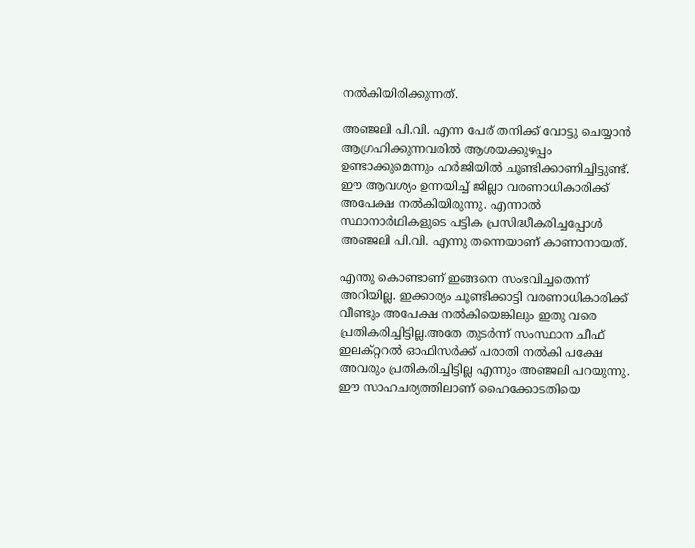നൽകിയിരിക്കുന്നത്.

അഞ്ജലി പി.വി. എന്ന പേര് തനിക്ക് വോട്ടു ചെയ്യാൻ ആഗ്രഹിക്കുന്നവരിൽ ആശയക്കുഴപ്പം ഉണ്ടാക്കുമെന്നും ഹർജിയിൽ ചൂണ്ടിക്കാണിച്ചിട്ടുണ്ട്. ഈ ആവശ്യം ഉന്നയിച്ച് ജില്ലാ വരണാധികാരിക്ക് അപേക്ഷ നൽകിയിരുന്നു. എന്നാൽ സ്ഥാനാർഥികളുടെ പട്ടിക പ്രസിദ്ധീകരിച്ചപ്പോൾ അഞ്ജലി പി.വി. എന്നു തന്നെയാണ് കാണാനായത്.

എന്തു കൊണ്ടാണ് ഇങ്ങനെ സംഭവിച്ചതെന്ന് അറിയില്ല. ഇക്കാര്യം ചൂണ്ടിക്കാട്ടി വരണാധികാരിക്ക് വീണ്ടും അപേക്ഷ നൽകിയെങ്കിലും ഇതു വരെ പ്രതികരിച്ചിട്ടില്ല.അതേ തുടർന്ന് സംസ്ഥാന ചീഫ് ഇലക്റ്ററൽ ഓഫിസർക്ക് പരാതി നൽകി പക്ഷേ അവരും പ്രതികരിച്ചിട്ടില്ല എന്നും അഞ്ജലി പറയുന്നു. ഈ സാഹചര്യത്തിലാണ് ഹൈക്കോടതിയെ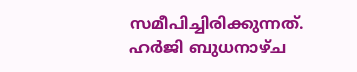സമീപിച്ചിരിക്കുന്നത്. ഹർജി ബുധനാഴ്ച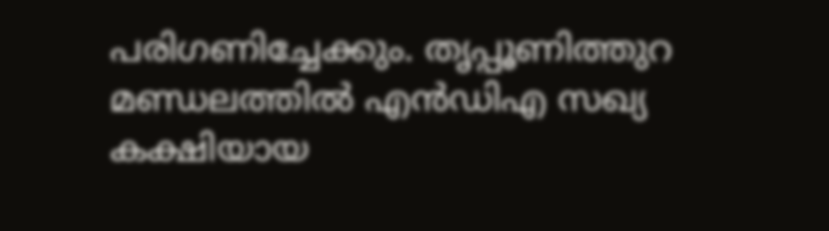പരിഗണിച്ചേക്കും. തൃപ്പൂണിത്തുറ മണ്ഡലത്തിൽ എൻഡിഎ സഖ്യ കക്ഷിയായ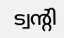ട്വന്‍റി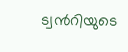ട്വന്‍റിയുടെ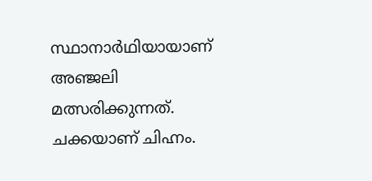സ്ഥാനാർഥിയായാണ് അഞ്ജലി മത്സരിക്കുന്നത്. ചക്കയാണ് ചിഹ്നം.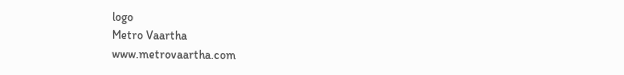logo
Metro Vaartha
www.metrovaartha.com